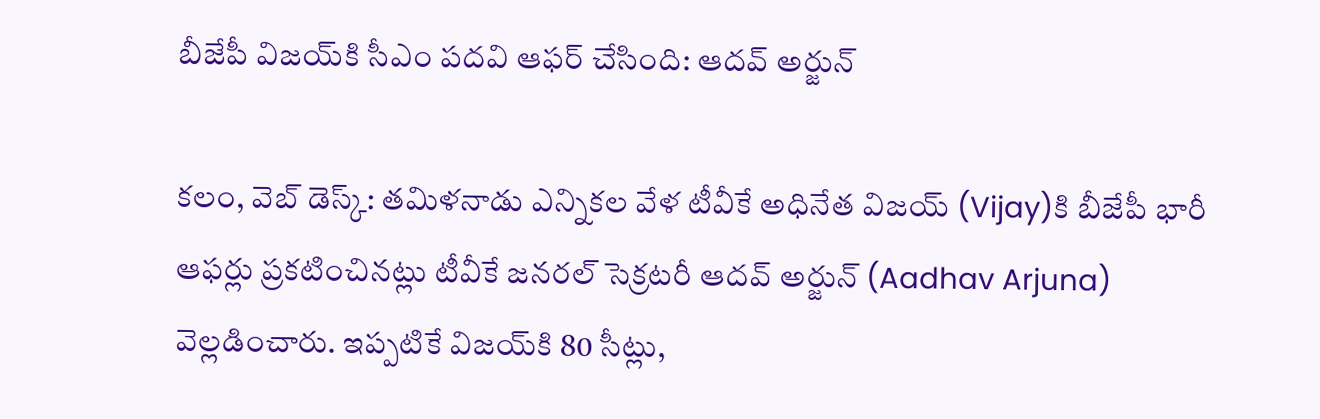బీజేపీ విజ‌య్‌కి సీఎం ప‌ద‌వి ఆఫ‌ర్ చేసింది: ఆద‌వ్ అర్జున్‌

క‌లం, వెబ్ డెస్క్‌: త‌మిళనాడు ఎన్నిక‌ల వేళ టీవీకే అధినేత విజ‌య్‌ (Vijay)కి బీజేపీ భారీ ఆఫ‌ర్లు ప్ర‌క‌టించినట్లు టీవీకే జ‌న‌ర‌ల్ సెక్ర‌ట‌రీ ఆద‌వ్ అర్జున్ (Aadhav Arjuna) వెల్ల‌డించారు. ఇప్ప‌టికే విజ‌య్‌కి 80 సీట్లు,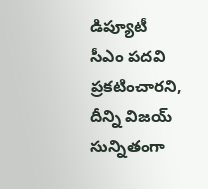డిప్యూటీ సీఎం ప‌ద‌వి ప్ర‌క‌టించార‌ని, దీన్ని విజ‌య్ సున్నితంగా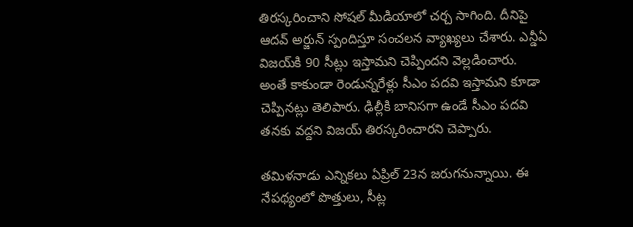తిర‌స్క‌రించాని సోష‌ల్ మీడియాలో చ‌ర్చ సాగింది. దీనిపై ఆద‌వ్ అర్జున్ స్పందిస్తూ సంచ‌ల‌న వ్యాఖ్య‌లు చేశారు. ఎన్డీఏ విజ‌య్‌కి 90 సీట్లు ఇస్తామ‌ని చెప్పింద‌ని వెల్ల‌డించారు. అంతే కాకుండా రెండున్న‌రేళ్లు సీఎం పదవి ఇస్తామని కూడా చెప్పిన‌ట్లు తెలిపారు. ఢిల్లీకి బానిసగా ఉండే సీఎం పదవి త‌న‌కు వద్దని విజ‌య్ తిర‌స్క‌రించార‌ని చెప్పారు.

త‌మిళ‌నాడు ఎన్నిక‌లు ఏప్రిల్ 23న జ‌రుగ‌నున్నాయి. ఈ నేప‌థ్యంలో పొత్తులు, సీట్ల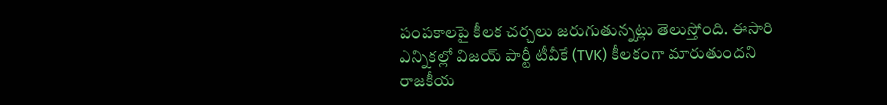పంప‌కాల‌పై కీల‌క చ‌ర్చ‌లు జ‌రుగుతున్న‌ట్లు తెలుస్తోంది. ఈసారి ఎన్నిక‌ల్లో విజ‌య్ పార్టీ టీవీకే (TVK) కీల‌కంగా మారుతుంద‌ని రాజ‌కీయ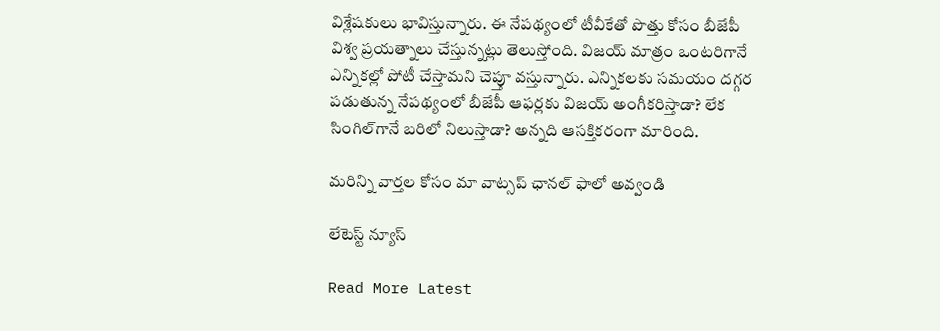విశ్లేష‌కులు భావిస్తున్నారు. ఈ నేప‌థ్యంలో టీవీకేతో పొత్తు కోసం బీజేపీ విశ్వ ప్ర‌య‌త్నాలు చేస్తున్న‌ట్లు తెలుస్తోంది. విజ‌య్ మాత్రం ఒంట‌రిగానే ఎన్నిక‌ల్లో పోటీ చేస్తామ‌ని చెప్తూ వ‌స్తున్నారు. ఎన్నిక‌ల‌కు స‌మ‌యం ద‌గ్గ‌ర ప‌డుతున్న‌ నేప‌థ్యంలో బీజేపీ ఆఫ‌ర్ల‌కు విజ‌య్ అంగీక‌రిస్తాడా? లేక సింగిల్‌గానే బ‌రిలో నిలుస్తాడా? అన్న‌ది ఆస‌క్తిక‌రంగా మారింది.

మ‌రిన్ని వార్త‌ల కోసం మా వాట్స‌ప్ ఛాన‌ల్ ఫాలో అవ్వండి

లేటెస్ట్ న్యూస్‌

Read More Latest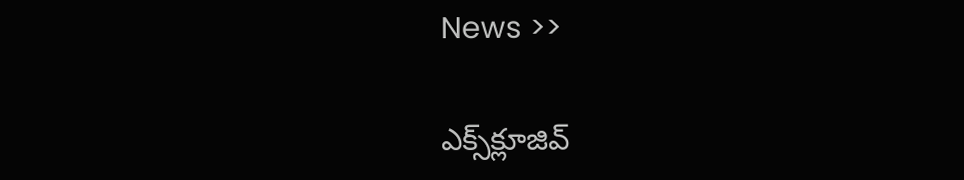News >>

ఎక్స్‌క్లూజివ్‌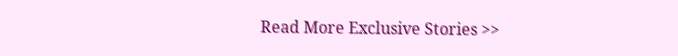Read More Exclusive Stories >>